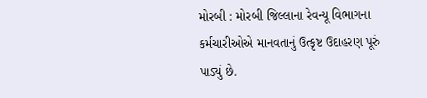મોરબી : મોરબી જિલ્લાના રેવન્યૂ વિભાગના કર્મચારીઓએ માનવતાનું ઉત્કૃષ્ટ ઉદાહરણ પૂરું પાડ્યું છે.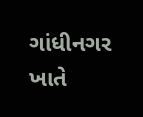ગાંધીનગર ખાતે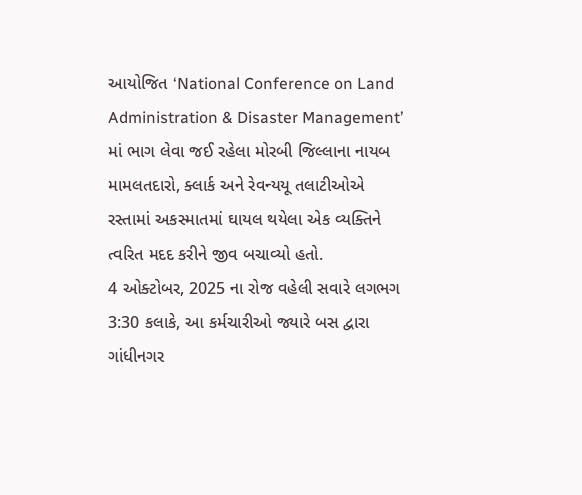આયોજિત ‘National Conference on Land Administration & Disaster Management’ માં ભાગ લેવા જઈ રહેલા મોરબી જિલ્લાના નાયબ મામલતદારો, ક્લાર્ક અને રેવન્યયૂ તલાટીઓએ રસ્તામાં અકસ્માતમાં ઘાયલ થયેલા એક વ્યક્તિને ત્વરિત મદદ કરીને જીવ બચાવ્યો હતો.
4 ઓક્ટોબર, 2025 ના રોજ વહેલી સવારે લગભગ 3:30 કલાકે, આ કર્મચારીઓ જ્યારે બસ દ્વારા ગાંધીનગર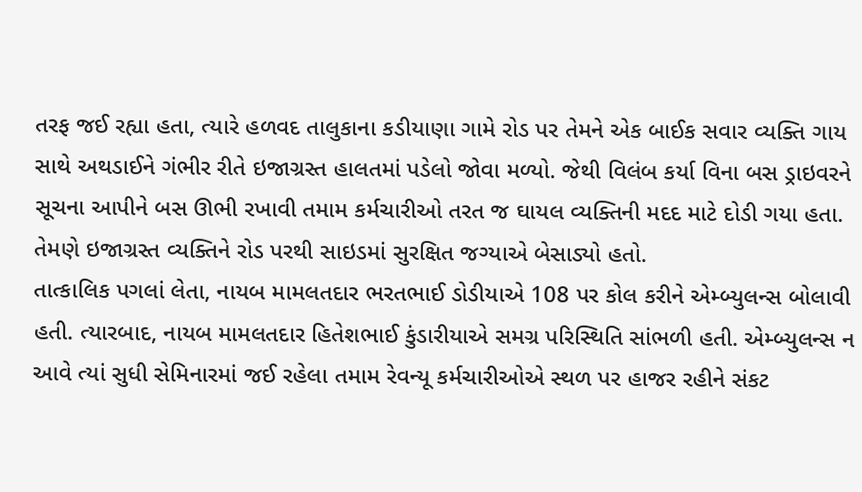તરફ જઈ રહ્યા હતા, ત્યારે હળવદ તાલુકાના કડીયાણા ગામે રોડ પર તેમને એક બાઈક સવાર વ્યક્તિ ગાય સાથે અથડાઈને ગંભીર રીતે ઇજાગ્રસ્ત હાલતમાં પડેલો જોવા મળ્યો. જેથી વિલંબ કર્યા વિના બસ ડ્રાઇવરને સૂચના આપીને બસ ઊભી રખાવી તમામ કર્મચારીઓ તરત જ ઘાયલ વ્યક્તિની મદદ માટે દોડી ગયા હતા. તેમણે ઇજાગ્રસ્ત વ્યક્તિને રોડ પરથી સાઇડમાં સુરક્ષિત જગ્યાએ બેસાડ્યો હતો.
તાત્કાલિક પગલાં લેતા, નાયબ મામલતદાર ભરતભાઈ ડોડીયાએ 108 પર કોલ કરીને એમ્બ્યુલન્સ બોલાવી હતી. ત્યારબાદ, નાયબ મામલતદાર હિતેશભાઈ કુંડારીયાએ સમગ્ર પરિસ્થિતિ સાંભળી હતી. એમ્બ્યુલન્સ ન આવે ત્યાં સુધી સેમિનારમાં જઈ રહેલા તમામ રેવન્યૂ કર્મચારીઓએ સ્થળ પર હાજર રહીને સંકટ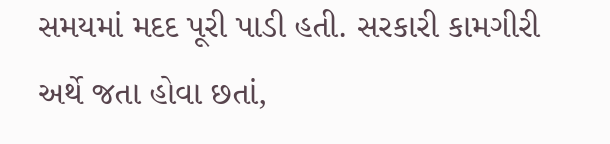સમયમાં મદદ પૂરી પાડી હતી. સરકારી કામગીરી અર્થે જતા હોવા છતાં,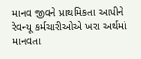માનવ જીવને પ્રાથમિકતા આપીને રેવન્યૂ કર્મચારીઓએ ખરા અર્થમાં માનવતા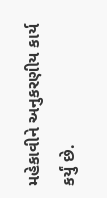મહેકાવીને અનુકરણીય કાર્ય કર્યું છે.